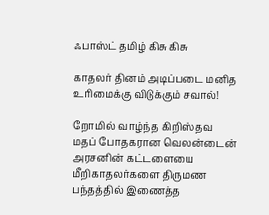ஃபாஸ்ட் தமிழ் கிசு கிசு

காதலர் தினம் அடிப்படை மனித உரிமைக்கு விடுக்கும் சவால்!

றோமில் வாழ்ந்த கிறிஸ்தவ மதப் போதகரான வெலன்டைன் அரசனின் கட்டளையை மீறிகாதலர்களை திருமண பந்தத்தில் இணைத்த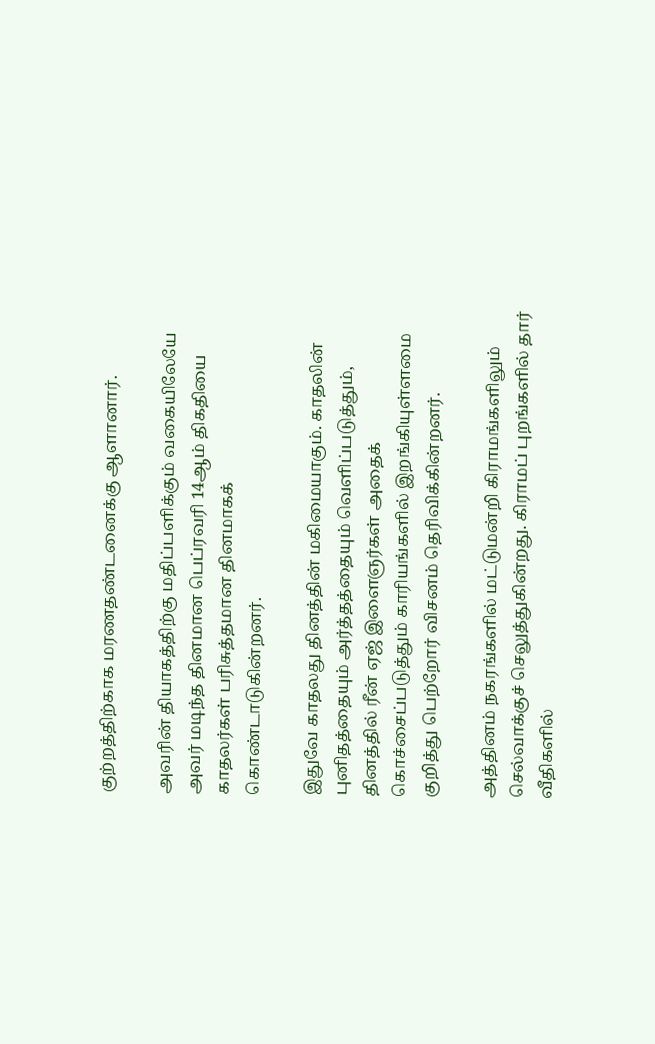குற்றத்திற்காக மரணதண்டனைக்கு ஆளானார்.

அவரின் தியாகத்திற்கு மதிப்பளிக்கும் வகையிலேயே அவர் மடிந்த தினமான பெப்ரவரி 14ஆம் திகதியை காதலர்கள் பரிசுத்தமான தினமாகக் கொண்டாடுகின்றனர்.

இதுவே காதலது தினத்தின் மகிமையாகும். காதலின் புனிதத்தையும் அர்த்தத்தையும் வெளிப்படுத்தும்,  தினத்தில் ரீன் ஏஜ் இளைஞர்கள் அதைக் கொச்சைப்படுத்தும் காரியங்களில் இறங்கியுள்ளமை குறித்து பெற்றோர் விசனம் தெரிவிக்கின்றனர்.

அத்தினம் நகரங்களில் மட்டுமன்றி கிராமங்களிலும் செல்வாக்குச் செலுத்துகின்றது. கிராமப் புறங்களில் தார் வீதிகளில்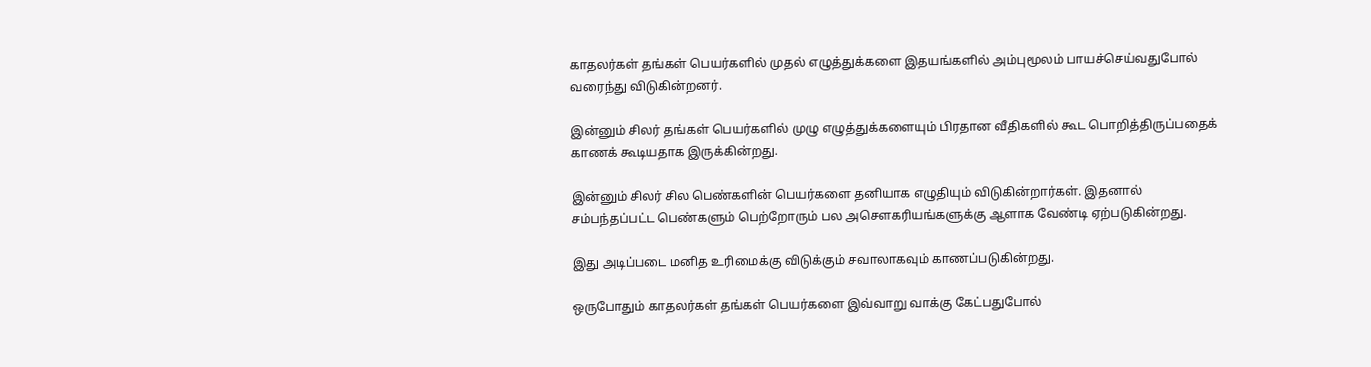காதலர்கள் தங்கள் பெயர்களில் முதல் எழுத்துக்களை இதயங்களில் அம்புமூலம் பாயச்செய்வதுபோல் வரைந்து விடுகின்றனர்.

இன்னும் சிலர் தங்கள் பெயர்களில் முழு எழுத்துக்களையும் பிரதான வீதிகளில் கூட பொறித்திருப்பதைக் காணக் கூடியதாக இருக்கின்றது.

இன்னும் சிலர் சில பெண்களின் பெயர்களை தனியாக எழுதியும் விடுகின்றார்கள். இதனால் சம்பந்தப்பட்ட பெண்களும் பெற்றோரும் பல அசௌகரியங்களுக்கு ஆளாக வேண்டி ஏற்படுகின்றது.

இது அடிப்படை மனித உரிமைக்கு விடுக்கும் சவாலாகவும் காணப்படுகின்றது.

ஒருபோதும் காதலர்கள் தங்கள் பெயர்களை இவ்வாறு வாக்கு கேட்பதுபோல்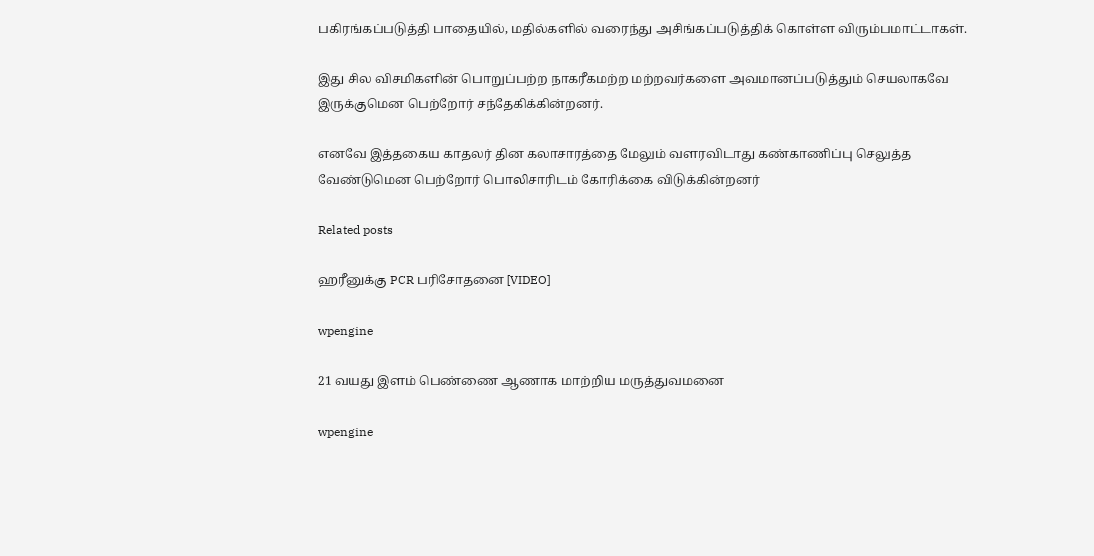பகிரங்கப்படுத்தி பாதையில், மதில்களில் வரைந்து அசிங்கப்படுத்திக் கொள்ள விரும்பமாட்டாகள்.

இது சில விசமிகளின் பொறுப்பற்ற நாகரீகமற்ற மற்றவர்களை அவமானப்படுத்தும் செயலாகவே இருக்குமென பெற்றோர் சந்தேகிக்கின்றனர்.

எனவே இத்தகைய காதலர் தின கலாசாரத்தை மேலும் வளரவிடாது கண்காணிப்பு செலுத்த வேண்டுமென பெற்றோர் பொலிசாரிடம் கோரிக்கை விடுக்கின்றனர்

Related posts

ஹரீனுக்கு PCR பரிசோதனை [VIDEO]

wpengine

21 வயது இளம் பெண்ணை ஆணாக மாற்றிய மருத்துவமனை

wpengine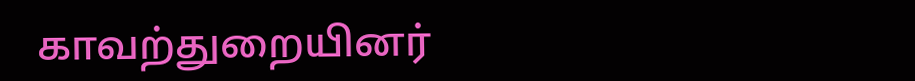காவற்துறையினர்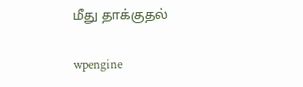மீது தாக்குதல்

wpengine